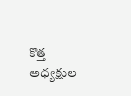కొత్త అధ్యక్షుల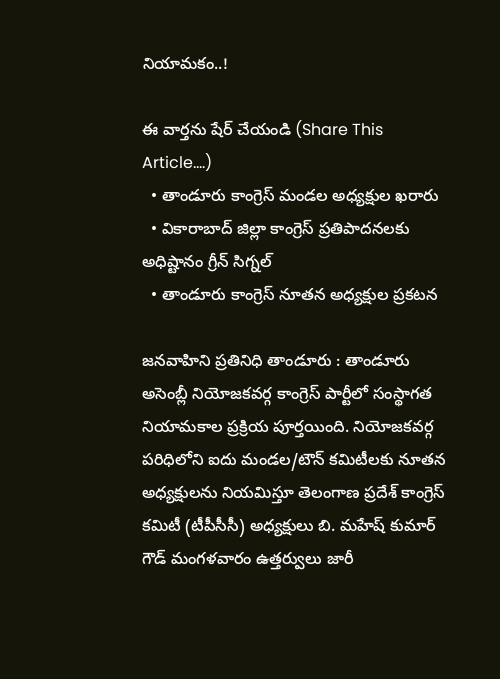నియామకం..!

ఈ వార్తను షేర్ చేయండి (Share This Article....)
  • తాండూరు కాంగ్రెస్ మండల అధ్యక్షుల ఖరారు
  • వికారాబాద్ జిల్లా కాంగ్రెస్ ప్రతిపాదనలకు అధిష్టానం గ్రీన్ సిగ్నల్
  • తాండూరు కాంగ్రెస్ నూతన అధ్యక్షుల ప్రకటన

జనవాహిని ప్రతినిధి తాండూరు : తాండూరు అసెంబ్లీ నియోజకవర్గ కాంగ్రెస్ పార్టీలో సంస్థాగత నియామకాల ప్రక్రియ పూర్తయింది. నియోజకవర్గ పరిధిలోని ఐదు మండల/టౌన్ కమిటీలకు నూతన అధ్యక్షులను నియమిస్తూ తెలంగాణ ప్రదేశ్ కాంగ్రెస్ కమిటీ (టీపీసీసీ) అధ్యక్షులు బి. మహేష్ కుమార్ గౌడ్ మంగళవారం ఉత్తర్వులు జారీ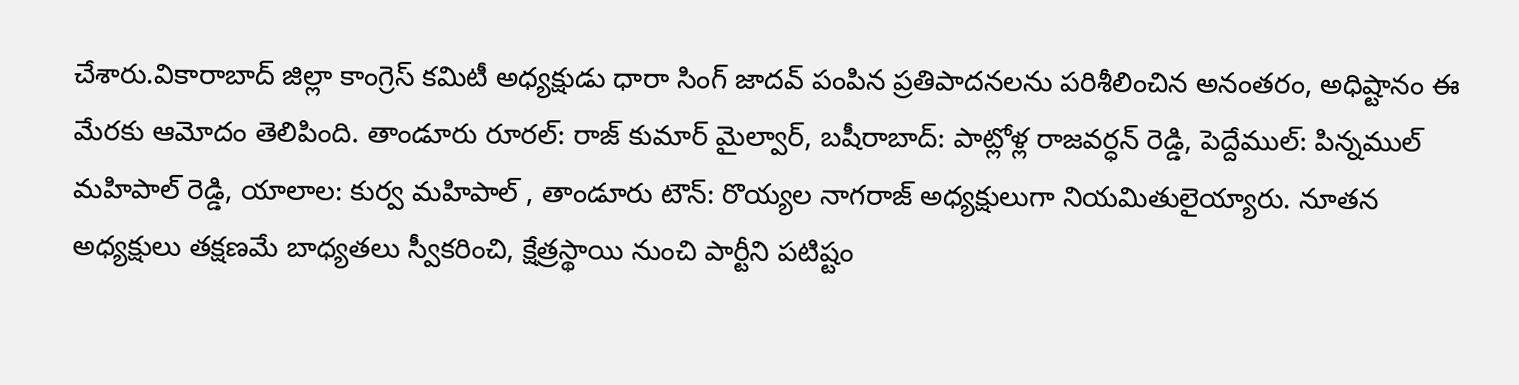చేశారు.వికారాబాద్ జిల్లా కాంగ్రెస్ కమిటీ అధ్యక్షుడు ధారా సింగ్ జాదవ్ పంపిన ప్రతిపాదనలను పరిశీలించిన అనంతరం, అధిష్టానం ఈ మేరకు ఆమోదం తెలిపింది. తాండూరు రూరల్: రాజ్ కుమార్ మైల్వార్, బషీరాబాద్: పాట్లోళ్ల రాజవర్ధన్ రెడ్డి, పెద్దేముల్: పిన్నముల్ మహిపాల్ రెడ్డి, యాలాల: కుర్వ మహిపాల్ , తాండూరు టౌన్: రొయ్యల నాగరాజ్ అధ్యక్షులుగా నియమితులైయ్యారు. నూతన అధ్యక్షులు తక్షణమే బాధ్యతలు స్వీకరించి, క్షేత్రస్థాయి నుంచి పార్టీని పటిష్టం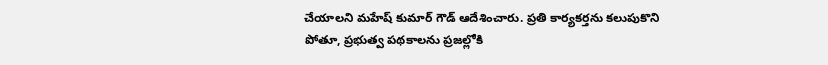చేయాలని మహేష్ కుమార్ గౌడ్ ఆదేశించారు. ప్రతి కార్యకర్తను కలుపుకొని పోతూ, ప్రభుత్వ పథకాలను ప్రజల్లోకి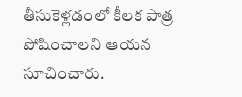తీసుకెళ్లడంలో కీలక పాత్ర పోషించాలని ఆయన సూచించారు.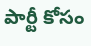పార్టీ కోసం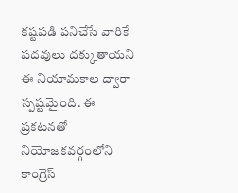కష్టపడి పనిచేసే వారికే పదవులు దక్కుతాయని ఈ నియామకాల ద్వారా స్పష్టమైంది. ఈ ప్రకటనతో నియోజకవర్గంలోని కాంగ్రెస్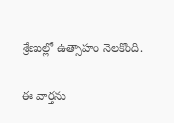శ్రేణుల్లో ఉత్సాహం నెలకొంది.

ఈ వార్తను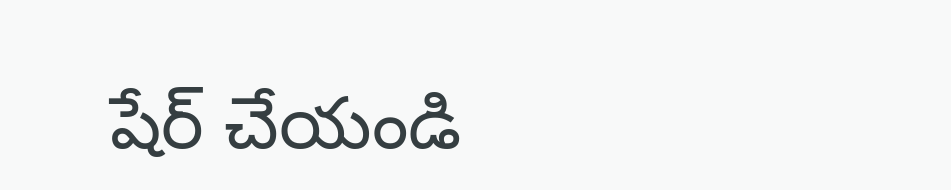షేర్ చేయండి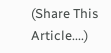(Share This Article....)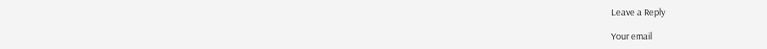Leave a Reply

Your email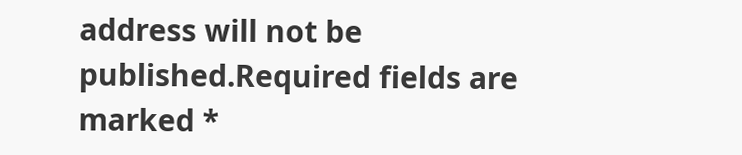address will not be published.Required fields are marked *